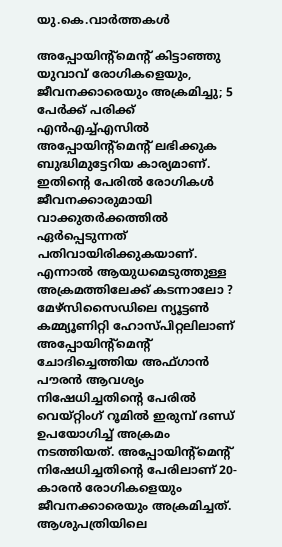യു.കെ.വാര്‍ത്തകള്‍

അപ്പോയിന്റ്‌മെന്റ് കിട്ടാഞ്ഞു യുവാവ് രോഗികളെയും, ജീവനക്കാരെയും അക്രമിച്ചു; 5 പേര്‍ക്ക് പരിക്ക്
എന്‍എച്ച്എസില്‍ അപ്പോയിന്റ്‌മെന്റ് ലഭിക്കുക ബുദ്ധിമുട്ടേറിയ കാര്യമാണ്. ഇതിന്റെ പേരില്‍ രോഗികള്‍ ജീവനക്കാരുമായി വാക്കുതര്‍ക്കത്തില്‍ ഏര്‍പ്പെടുന്നത് പതിവായിരിക്കുകയാണ്. എന്നാല്‍ ആയുധമെടുത്തുള്ള അക്രമത്തിലേക്ക് കടന്നാലോ ? മേഴ്‌സിസൈഡിലെ ന്യൂട്ടണ്‍ കമ്മ്യൂണിറ്റി ഹോസ്പിറ്റലിലാണ് അപ്പോയിന്റ്‌മെന്റ് ചോദിച്ചെത്തിയ അഫ്ഗാന്‍ പൗരന്‍ ആവശ്യം നിഷേധിച്ചതിന്റെ പേരില്‍ വെയ്റ്റിംഗ് റൂമില്‍ ഇരുമ്പ് ദണ്ഡ് ഉപയോഗിച്ച് അക്രമം നടത്തിയത്. അപ്പോയിന്റ്‌മെന്റ് നിഷേധിച്ചതിന്റെ പേരിലാണ് 20-കാരന്‍ രോഗികളെയും ജീവനക്കാരെയും അക്രമിച്ചത്. ആശുപത്രിയിലെ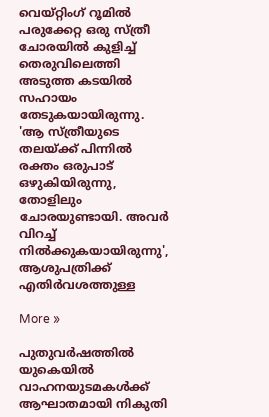വെയ്റ്റിംഗ് റൂമില്‍ പരുക്കേറ്റ ഒരു സ്ത്രീ ചോരയില്‍ കുളിച്ച് തെരുവിലെത്തി അടുത്ത കടയില്‍ സഹായം തേടുകയായിരുന്നു. 'ആ സ്ത്രീയുടെ തലയ്ക്ക് പിന്നില്‍ രക്തം ഒരുപാട് ഒഴുകിയിരുന്നു, തോളിലും ചോരയുണ്ടായി. അവര്‍ വിറച്ച് നില്‍ക്കുകയായിരുന്നു', ആശുപത്രിക്ക് എതിര്‍വശത്തുള്ള

More »

പുതുവര്‍ഷത്തില്‍ യുകെയില്‍ വാഹനയുടമകള്‍ക്ക് ആഘാതമായി നികുതി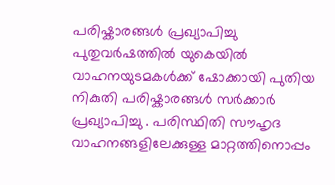പരിഷ്കാരങ്ങള്‍ പ്രഖ്യാപിച്ചു
പുതുവര്‍ഷത്തില്‍ യുകെയില്‍ വാഹനയുടമകള്‍ക്ക് ഷോക്കായി പുതിയ നികുതി പരിഷ്കാരങ്ങള്‍ സര്‍ക്കാര്‍ പ്രഖ്യാപിച്ചു . പരിസ്ഥിതി സൗഹൃദ വാഹനങ്ങളിലേക്കുള്ള മാറ്റത്തിനൊപ്പം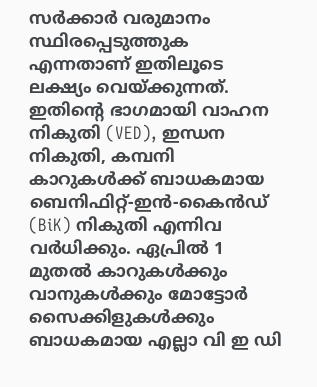സര്‍ക്കാര്‍ വരുമാനം സ്ഥിരപ്പെടുത്തുക എന്നതാണ് ഇതിലൂടെ ലക്ഷ്യം വെയ്ക്കുന്നത്. ഇതിന്റെ ഭാഗമായി വാഹന നികുതി (VED), ഇന്ധന നികുതി, കമ്പനി കാറുകള്‍ക്ക് ബാധകമായ ബെനിഫിറ്റ്-ഇന്‍-കൈന്‍ഡ് (BiK) നികുതി എന്നിവ വര്‍ധിക്കും. ഏപ്രില്‍ 1 മുതല്‍ കാറുകള്‍ക്കും വാനുകള്‍ക്കും മോട്ടോര്‍ സൈക്കിളുകള്‍ക്കും ബാധകമായ എല്ലാ വി ഇ ഡി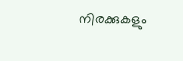നിരക്കുകളും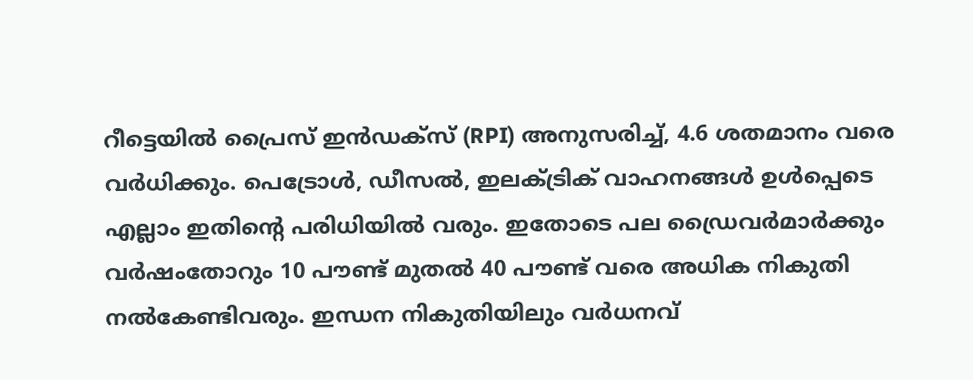റീട്ടെയില്‍ പ്രൈസ് ഇന്‍ഡക്സ് (RPI) അനുസരിച്ച്, 4.6 ശതമാനം വരെ വര്‍ധിക്കും. പെട്രോള്‍, ഡീസല്‍, ഇലക്ട്രിക് വാഹനങ്ങള്‍ ഉള്‍പ്പെടെ എല്ലാം ഇതിന്റെ പരിധിയില്‍ വരും. ഇതോടെ പല ഡ്രൈവര്‍മാര്‍ക്കും വര്‍ഷംതോറും 10 പൗണ്ട് മുതല്‍ 40 പൗണ്ട് വരെ അധിക നികുതി നല്‍കേണ്ടിവരും. ഇന്ധന നികുതിയിലും വര്‍ധനവ്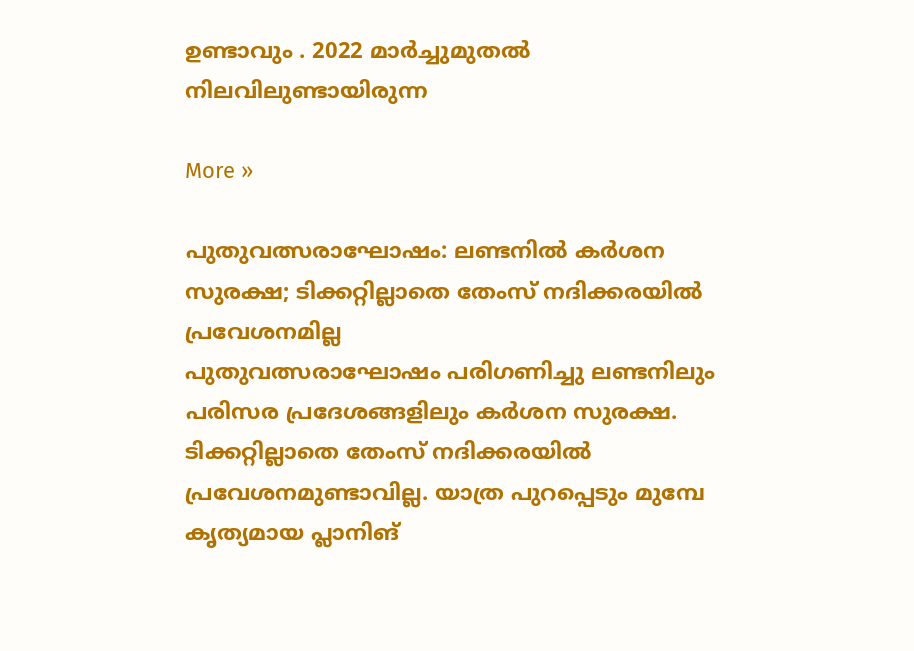ഉണ്ടാവും . 2022 മാര്‍ച്ചുമുതല്‍ നിലവിലുണ്ടായിരുന്ന

More »

പുതുവത്സരാഘോഷം: ലണ്ടനില്‍ കര്‍ശന സുരക്ഷ; ടിക്കറ്റില്ലാതെ തേംസ് നദിക്കരയില്‍ പ്രവേശനമില്ല
പുതുവത്സരാഘോഷം പരിഗണിച്ചു ലണ്ടനിലും പരിസര പ്രദേശങ്ങളിലും കര്‍ശന സുരക്ഷ. ടിക്കറ്റില്ലാതെ തേംസ് നദിക്കരയില്‍ പ്രവേശനമുണ്ടാവില്ല. യാത്ര പുറപ്പെടും മുമ്പേ കൃത്യമായ പ്ലാനിങ്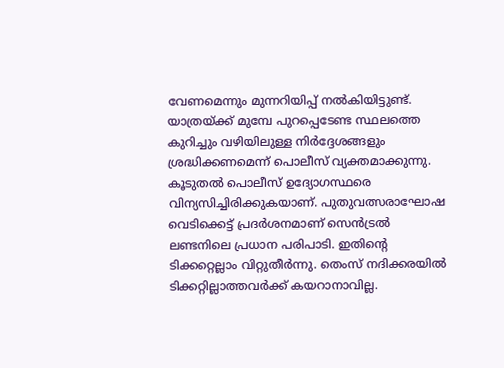വേണമെന്നും മുന്നറിയിപ്പ് നല്‍കിയിട്ടുണ്ട്. യാത്രയ്ക്ക് മുമ്പേ പുറപ്പെടേണ്ട സ്ഥലത്തെ കുറിച്ചും വഴിയിലുള്ള നിര്‍ദ്ദേശങ്ങളും ശ്രദ്ധിക്കണമെന്ന് പൊലീസ് വ്യക്തമാക്കുന്നു. കൂടുതല്‍ പൊലീസ് ഉദ്യോഗസ്ഥരെ വിന്യസിച്ചിരിക്കുകയാണ്. പുതുവത്സരാഘോഷ വെടിക്കെട്ട് പ്രദര്‍ശനമാണ് സെന്‍ട്രല്‍ ലണ്ടനിലെ പ്രധാന പരിപാടി. ഇതിന്റെ ടിക്കറ്റെല്ലാം വിറ്റുതീര്‍ന്നു. തെംസ് നദിക്കരയില്‍ ടിക്കറ്റില്ലാത്തവര്‍ക്ക് കയറാനാവില്ല.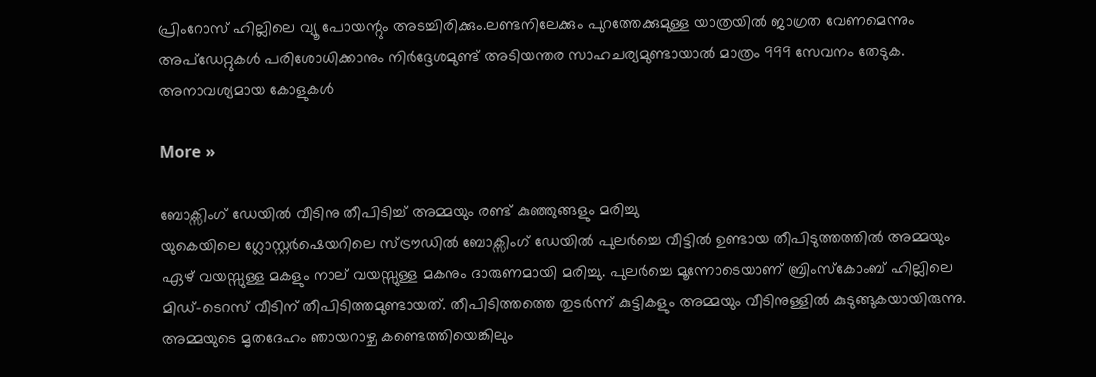പ്രിംറോസ് ഹില്ലിലെ വ്യൂ പോയന്റും അടച്ചിരിക്കും.ലണ്ടനിലേക്കും പുറത്തേക്കുമുള്ള യാത്രയില്‍ ജാഗ്രത വേണമെന്നും അപ്‌ഡേറ്റുകള്‍ പരിശോധിക്കാനും നിര്‍ദ്ദേശമുണ്ട് അടിയന്തര സാഹചര്യമുണ്ടായാല്‍ മാത്രം 999 സേവനം തേടുക. അനാവശ്യമായ കോളുകള്‍

More »

ബോക്സിംഗ് ഡേയില്‍ വീടിനു തീപിടിച്ച് അമ്മയും രണ്ട് കുഞ്ഞുങ്ങളും മരിച്ചു
യുകെയിലെ ഗ്ലോസ്റ്റര്‍ഷെയറിലെ സ്ട്രൗഡില്‍ ബോക്സിംഗ് ഡേയില്‍ പുലര്‍ച്ചെ വീട്ടില്‍ ഉണ്ടായ തീപിടുത്തത്തില്‍ അമ്മയും ഏഴ് വയസ്സുള്ള മകളും നാല് വയസ്സുള്ള മകനും ദാരുണമായി മരിച്ചു. പുലര്‍ച്ചെ മൂന്നോടെയാണ് ബ്രിംസ്കോംബ് ഹില്ലിലെ മിഡ്-ടെറസ് വീടിന് തീപിടിത്തമുണ്ടായത്. തീപിടിത്തത്തെ തുടര്‍ന്ന് കുട്ടികളും അമ്മയും വീടിനുള്ളില്‍ കുടുങ്ങുകയായിരുന്നു. അമ്മയുടെ മൃതദേഹം ഞായറാഴ്ച കണ്ടെത്തിയെങ്കിലും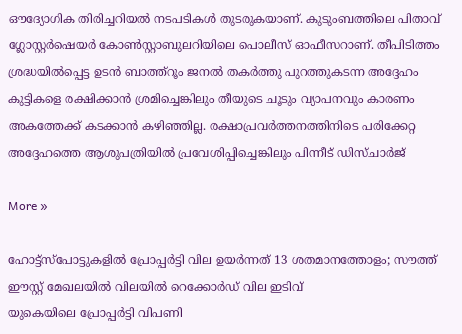ഔദ്യോഗിക തിരിച്ചറിയല്‍ നടപടികള്‍ തുടരുകയാണ്. കുടുംബത്തിലെ പിതാവ് ഗ്ലോസ്റ്റര്‍ഷെയര്‍ കോണ്‍സ്റ്റാബുലറിയിലെ പൊലീസ് ഓഫീസറാണ്. തീപിടിത്തം ശ്രദ്ധയില്‍പ്പെട്ട ഉടന്‍ ബാത്ത്റൂം ജനല്‍ തകര്‍ത്തു പുറത്തുകടന്ന അദ്ദേഹം കുട്ടികളെ രക്ഷിക്കാന്‍ ശ്രമിച്ചെങ്കിലും തീയുടെ ചൂടും വ്യാപനവും കാരണം അകത്തേക്ക് കടക്കാന്‍ കഴിഞ്ഞില്ല. രക്ഷാപ്രവര്‍ത്തനത്തിനിടെ പരിക്കേറ്റ അദ്ദേഹത്തെ ആശുപത്രിയില്‍ പ്രവേശിപ്പിച്ചെങ്കിലും പിന്നീട് ഡിസ്ചാര്‍ജ്

More »

ഹോട്ട്‌സ്‌പോട്ടുകളില്‍ പ്രോപ്പര്‍ട്ടി വില ഉയര്‍ന്നത് 13 ശതമാനത്തോളം; സൗത്ത് ഈസ്റ്റ് മേഖലയില്‍ വിലയില്‍ റെക്കോര്‍ഡ് വില ഇടിവ്
യുകെയിലെ പ്രോപ്പര്‍ട്ടി വിപണി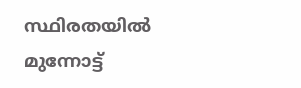സ്ഥിരതയില്‍ മുന്നോട്ട്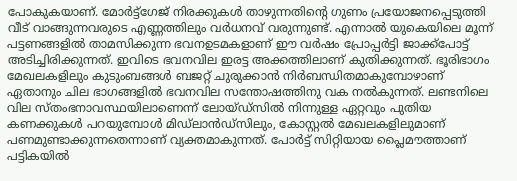പോകുകയാണ്. മോര്‍ട്ട്‌ഗേജ് നിരക്കുകള്‍ താഴുന്നതിന്റെ ഗുണം പ്രയോജനപ്പെടുത്തി വീട് വാങ്ങുന്നവരുടെ എണ്ണത്തിലും വര്‍ധനവ് വരുന്നുണ്ട്. എന്നാല്‍ യുകെയിലെ മൂന്ന് പട്ടണങ്ങളില്‍ താമസിക്കുന്ന ഭവനഉടമകളാണ് ഈ വര്‍ഷം പ്രോപ്പര്‍ട്ടി ജാക്ക്‌പോട്ട് അടിച്ചിരിക്കുന്നത്. ഇവിടെ ഭവനവില ഇരട്ട അക്കത്തിലാണ് കുതിക്കുന്നത്. ഭൂരിഭാഗം മേഖലകളിലും കുടുംബങ്ങള്‍ ബജറ്റ് ചുരുക്കാന്‍ നിര്‍ബന്ധിതമാകുമ്പോഴാണ് ഏതാനും ചില ഭാഗങ്ങളില്‍ ഭവനവില സന്തോഷത്തിനു വക നല്‍കുന്നത്. ലണ്ടനിലെ വില സ്തംഭനാവസ്ഥയിലാണെന്ന് ലോയ്ഡ്‌സില്‍ നിന്നുള്ള ഏറ്റവും പുതിയ കണക്കുകള്‍ പറയുമ്പോള്‍ മിഡ്‌ലാന്‍ഡ്‌സിലും, കോസ്റ്റല്‍ മേഖലകളിലുമാണ് പണമുണ്ടാക്കുന്നതെന്നാണ് വ്യക്തമാകുന്നത്. പോര്‍ട്ട് സിറ്റിയായ പ്ലൈമൗത്താണ് പട്ടികയില്‍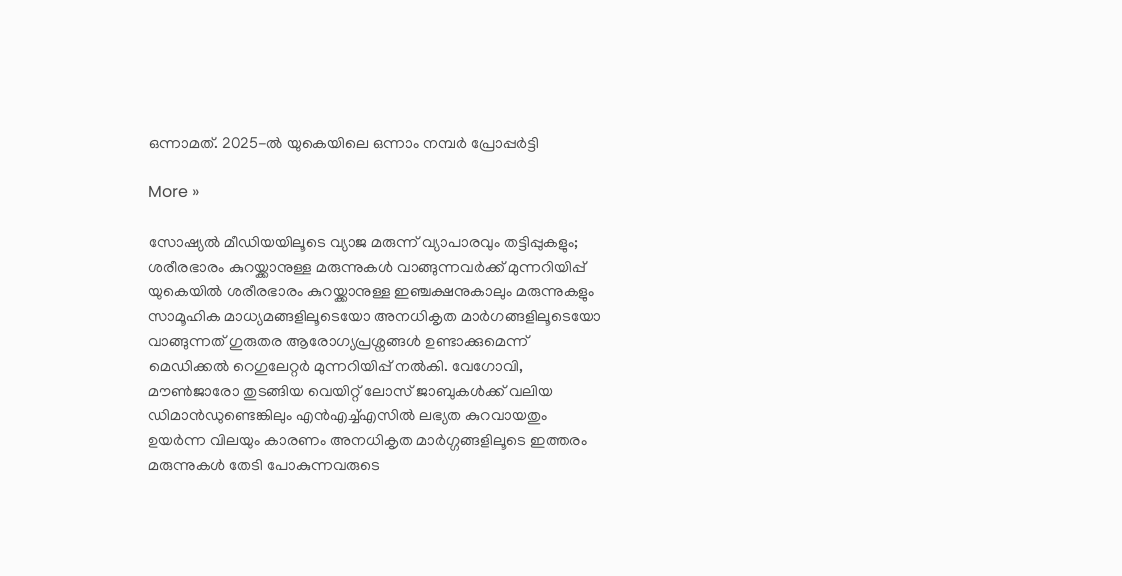ഒന്നാമത്. 2025-ല്‍ യുകെയിലെ ഒന്നാം നമ്പര്‍ പ്രോപ്പര്‍ട്ടി

More »

സോഷ്യല്‍ മീഡിയയിലൂടെ വ്യാജ മരുന്ന് വ്യാപാരവും തട്ടിപ്പുകളും; ശരീരഭാരം കുറയ്ക്കാനുള്ള മരുന്നുകള്‍ വാങ്ങുന്നവര്‍ക്ക് മുന്നറിയിപ്പ്
യുകെയില്‍ ശരീരഭാരം കുറയ്ക്കാനുള്ള ഇഞ്ചക്ഷനുകാലും മരുന്നുകളും സാമൂഹിക മാധ്യമങ്ങളിലൂടെയോ അനധികൃത മാര്‍ഗങ്ങളിലൂടെയോ വാങ്ങുന്നത് ഗുരുതര ആരോഗ്യപ്രശ്നങ്ങള്‍ ഉണ്ടാക്കുമെന്ന് മെഡിക്കല്‍ റെഗുലേറ്റര്‍ മുന്നറിയിപ്പ് നല്‍കി. വേഗോവി, മൗണ്‍ജാരോ തുടങ്ങിയ വെയിറ്റ് ലോസ് ജാബുകള്‍ക്ക് വലിയ ഡിമാന്‍ഡുണ്ടെങ്കിലും എന്‍എച്ച്എസില്‍ ലഭ്യത കുറവായതും ഉയര്‍ന്ന വിലയും കാരണം അനധികൃത മാര്‍ഗ്ഗങ്ങളിലൂടെ ഇത്തരം മരുന്നുകള്‍ തേടി പോകുന്നവരുടെ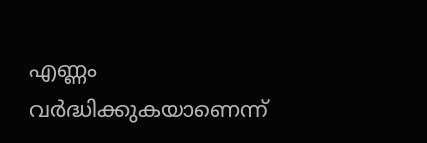എണ്ണം വര്‍ദ്ധിക്കുകയാണെന്ന്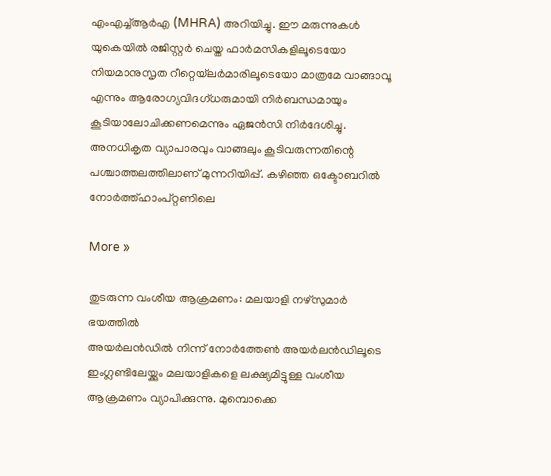എംഎച്ച്ആര്‍എ (MHRA) അറിയിച്ചു. ഈ മരുന്നുകള്‍ യുകെയില്‍ രജിസ്റ്റര്‍ ചെയ്ത ഫാര്‍മസികളിലൂടെയോ നിയമാനുസൃത റീറ്റെയ്‌ലര്‍മാരിലൂടെയോ മാത്രമേ വാങ്ങാവൂ എന്നും ആരോഗ്യവിദഗ്ധരുമായി നിര്‍ബന്ധമായും കൂടിയാലോചിക്കണമെന്നും ഏജന്‍സി നിര്‍ദേശിച്ചു. അനധികൃത വ്യാപാരവും വാങ്ങലും കൂടിവരുന്നതിന്റെ പശ്ചാത്തലത്തിലാണ് മുന്നറിയിപ്പ്. കഴിഞ്ഞ ഒക്ടോബറില്‍ നോര്‍ത്ത്‌ഹാംപ്റ്റണിലെ

More »

തുടരുന്ന വംശീയ ആക്രമണം: മലയാളി നഴ്‌സുമാര്‍ ഭയത്തില്‍
അയര്‍ലന്‍ഡില്‍ നിന്ന് നോര്‍ത്തേണ്‍ അയര്‍ലന്‍ഡിലൂടെ ഇംഗ്ലണ്ടിലേയ്ക്കും മലയാളികളെ ലക്ഷ്യമിട്ടുള്ള വംശീയ ആക്രമണം വ്യാപിക്കുന്നു. മുമ്പൊക്കെ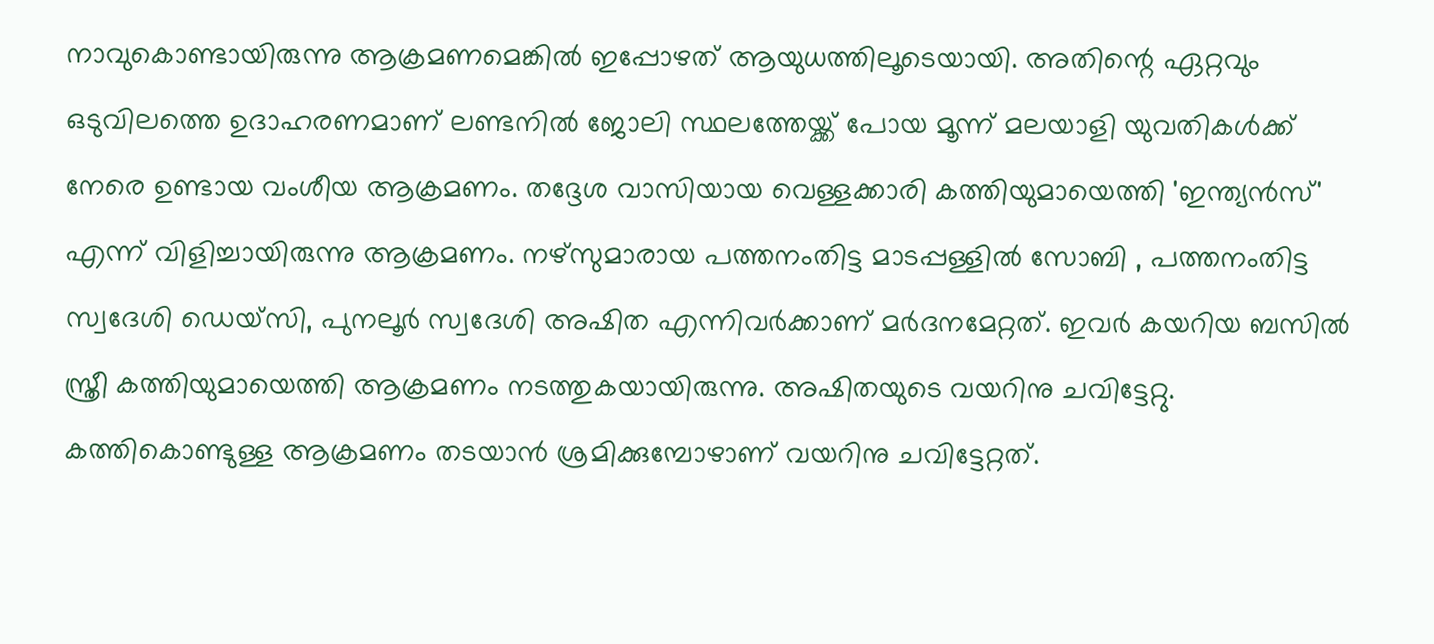നാവുകൊണ്ടായിരുന്നു ആക്രമണമെങ്കില്‍ ഇപ്പോഴത് ആയുധത്തിലൂടെയായി. അതിന്റെ ഏറ്റവും ഒടുവിലത്തെ ഉദാഹരണമാണ് ലണ്ടനില്‍ ജോലി സ്ഥലത്തേയ്ക്ക് പോയ മൂന്ന് മലയാളി യുവതികള്‍ക്ക് നേരെ ഉണ്ടായ വംശീയ ആക്രമണം. തദ്ദേശ വാസിയായ വെള്ളക്കാരി കത്തിയുമായെത്തി 'ഇന്ത്യന്‍സ്' എന്ന് വിളിച്ചായിരുന്നു ആക്രമണം. നഴ്സുമാരായ പത്തനംതിട്ട മാടപ്പള്ളില്‍ സോബി , പത്തനംതിട്ട സ്വദേശി ഡെയ്‌സി, പുനലൂര്‍ സ്വദേശി അഷിത എന്നിവര്‍ക്കാണ് മര്‍ദനമേറ്റത്. ഇവര്‍ കയറിയ ബസില്‍ സ്ത്രീ കത്തിയുമായെത്തി ആക്രമണം നടത്തുകയായിരുന്നു. അഷിതയുടെ വയറിനു ചവിട്ടേറ്റു. കത്തികൊണ്ടുള്ള ആക്രമണം തടയാന്‍ ശ്രമിക്കുമ്പോഴാണ് വയറിനു ചവിട്ടേറ്റത്‌.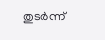തുടര്‍ന്ന്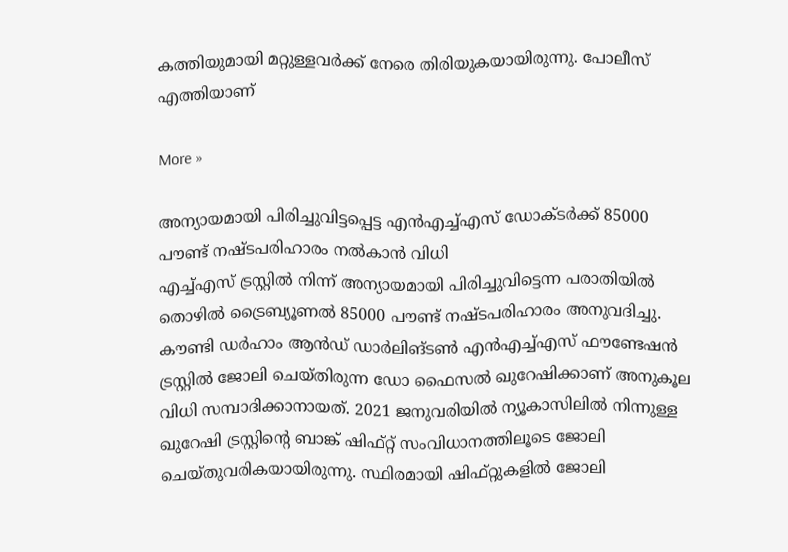കത്തിയുമായി മറ്റുള്ളവര്‍ക്ക് നേരെ തിരിയുകയായിരുന്നു. പോലീസ് എത്തിയാണ്

More »

അന്യായമായി പിരിച്ചുവിട്ടപ്പെട്ട എന്‍എച്ച്എസ് ഡോക്ടര്‍ക്ക് 85000 പൗണ്ട് നഷ്ടപരിഹാരം നല്‍കാന്‍ വിധി
എച്ച്എസ് ട്രസ്റ്റില്‍ നിന്ന് അന്യായമായി പിരിച്ചുവിട്ടെന്ന പരാതിയില്‍ തൊഴില്‍ ട്രൈബ്യൂണല്‍ 85000 പൗണ്ട് നഷ്ടപരിഹാരം അനുവദിച്ചു. കൗണ്ടി ഡര്‍ഹാം ആന്‍ഡ് ഡാര്‍ലിങ്ടണ്‍ എന്‍എച്ച്എസ് ഫൗണ്ടേഷന്‍ ട്രസ്റ്റില്‍ ജോലി ചെയ്തിരുന്ന ഡോ ഫൈസല്‍ ഖുറേഷിക്കാണ് അനുകൂല വിധി സമ്പാദിക്കാനായത്. 2021 ജനുവരിയില്‍ ന്യൂകാസിലില്‍ നിന്നുള്ള ഖുറേഷി ട്രസ്റ്റിന്റെ ബാങ്ക് ഷിഫ്റ്റ് സംവിധാനത്തിലൂടെ ജോലി ചെയ്തുവരികയായിരുന്നു. സ്ഥിരമായി ഷിഫ്റ്റുകളില്‍ ജോലി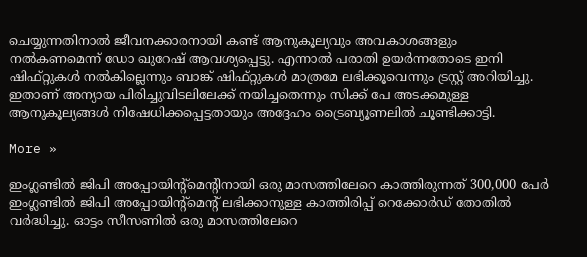ചെയ്യുന്നതിനാല്‍ ജീവനക്കാരനായി കണ്ട് ആനുകൂല്യവും അവകാശങ്ങളും നല്‍കണമെന്ന് ഡോ ഖുറേഷ് ആവശ്യപ്പെട്ടു. എന്നാല്‍ പരാതി ഉയര്‍ന്നതോടെ ഇനി ഷിഫ്റ്റുകള്‍ നല്‍കില്ലെന്നും ബാങ്ക് ഷിഫ്റ്റുകള്‍ മാത്രമേ ലഭിക്കൂവെന്നും ട്രസ്റ്റ് അറിയിച്ചു. ഇതാണ് അന്യായ പിരിച്ചുവിടലിലേക്ക് നയിച്ചതെന്നും സിക്ക് പേ അടക്കമുള്ള ആനുകൂല്യങ്ങള്‍ നിഷേധിക്കപ്പെട്ടതായും അദ്ദേഹം ട്രൈബ്യൂണലില്‍ ചൂണ്ടിക്കാട്ടി.

More »

ഇംഗ്ലണ്ടില്‍ ജിപി അപ്പോയിന്റ്‌മെന്റിനായി ഒരു മാസത്തിലേറെ കാത്തിരുന്നത് 300,000 പേര്‍
ഇംഗ്ലണ്ടില്‍ ജിപി അപ്പോയിന്റ്‌മെന്റ് ലഭിക്കാനുള്ള കാത്തിരിപ്പ് റെക്കോര്‍ഡ് തോതില്‍ വര്‍ദ്ധിച്ചു. ഓട്ടം സീസണില്‍ ഒരു മാസത്തിലേറെ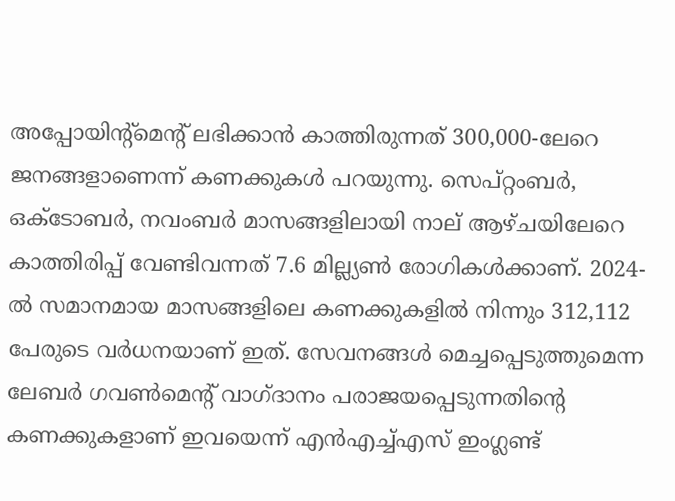അപ്പോയിന്റ്‌മെന്റ് ലഭിക്കാന്‍ കാത്തിരുന്നത് 300,000-ലേറെ ജനങ്ങളാണെന്ന് കണക്കുകള്‍ പറയുന്നു. സെപ്റ്റംബര്‍, ഒക്ടോബര്‍, നവംബര്‍ മാസങ്ങളിലായി നാല് ആഴ്ചയിലേറെ കാത്തിരിപ്പ് വേണ്ടിവന്നത് 7.6 മില്ല്യണ്‍ രോഗികള്‍ക്കാണ്. 2024-ല്‍ സമാനമായ മാസങ്ങളിലെ കണക്കുകളില്‍ നിന്നും 312,112 പേരുടെ വര്‍ധനയാണ് ഇത്. സേവനങ്ങള്‍ മെച്ചപ്പെടുത്തുമെന്ന ലേബര്‍ ഗവണ്‍മെന്റ് വാഗ്ദാനം പരാജയപ്പെടുന്നതിന്റെ കണക്കുകളാണ് ഇവയെന്ന് എന്‍എച്ച്എസ് ഇംഗ്ലണ്ട്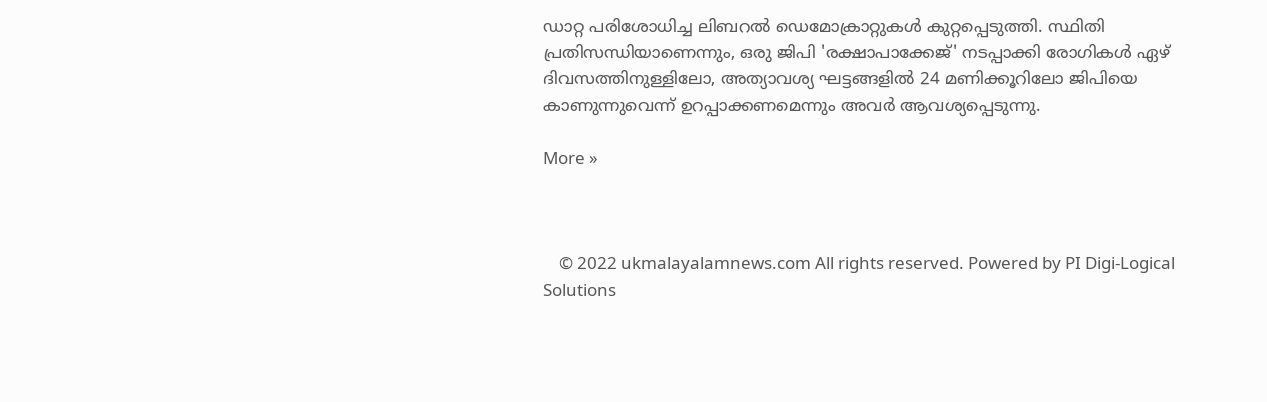ഡാറ്റ പരിശോധിച്ച ലിബറല്‍ ഡെമോക്രാറ്റുകള്‍ കുറ്റപ്പെടുത്തി. സ്ഥിതി പ്രതിസന്ധിയാണെന്നും, ഒരു ജിപി 'രക്ഷാപാക്കേജ്' നടപ്പാക്കി രോഗികള്‍ ഏഴ് ദിവസത്തിനുള്ളിലോ, അത്യാവശ്യ ഘട്ടങ്ങളില്‍ 24 മണിക്കൂറിലോ ജിപിയെ കാണുന്നുവെന്ന് ഉറപ്പാക്കണമെന്നും അവര്‍ ആവശ്യപ്പെടുന്നു.

More »



    © 2022 ukmalayalamnews.com All rights reserved. Powered by PI Digi-Logical Solutions